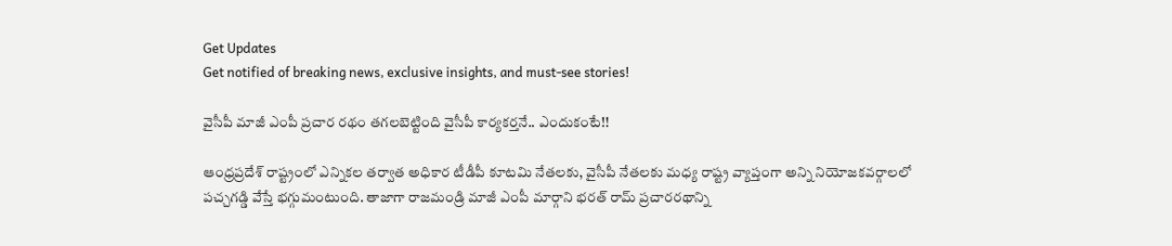Get Updates
Get notified of breaking news, exclusive insights, and must-see stories!

వైసీపీ మాజీ ఎంపీ ప్రచార రథం తగలబెట్టింది వైసీపీ కార్యకర్తనే.. ఎందుకంటే!!

ఆంధ్రప్రదేశ్ రాష్ట్రంలో ఎన్నికల తర్వాత అధికార టీడీపీ కూటమి నేతలకు, వైసీపీ నేతలకు మధ్య రాష్ట్ర వ్యాప్తంగా అన్ని నియోజకవర్గాలలో పచ్చగడ్డి వేస్తే భగ్గుమంటుంది. తాజాగా రాజమండ్రి మాజీ ఎంపీ మార్గాని భరత్ రామ్ ప్రచారరథాన్ని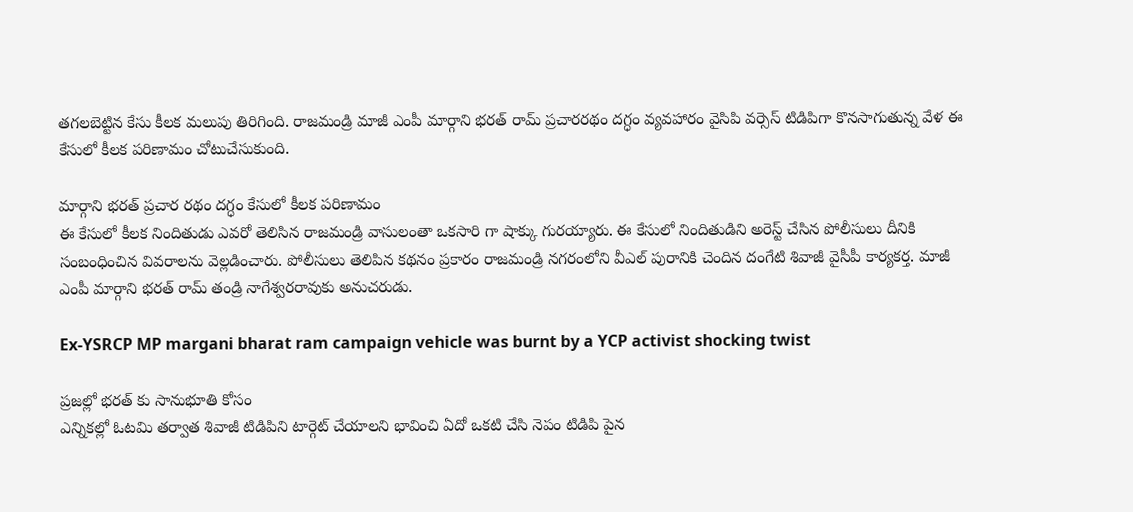తగలబెట్టిన కేసు కీలక మలుపు తిరిగింది. రాజమండ్రి మాజీ ఎంపీ మార్గాని భరత్ రామ్ ప్రచారరథం దగ్ధం వ్యవహారం వైసిపి వర్సెస్ టిడిపిగా కొనసాగుతున్న వేళ ఈ కేసులో కీలక పరిణామం చోటుచేసుకుంది.

మార్గాని భరత్ ప్రచార రథం దగ్ధం కేసులో కీలక పరిణామం
ఈ కేసులో కీలక నిందితుడు ఎవరో తెలిసిన రాజమండ్రి వాసులంతా ఒకసారి గా షాక్కు గురయ్యారు. ఈ కేసులో నిందితుడిని అరెస్ట్ చేసిన పోలీసులు దీనికి సంబంధించిన వివరాలను వెల్లడించారు. పోలీసులు తెలిపిన కథనం ప్రకారం రాజమండ్రి నగరంలోని వీఎల్ పురానికి చెందిన దంగేటి శివాజీ వైసీపీ కార్యకర్త. మాజీ ఎంపీ మార్గాని భరత్ రామ్ తండ్రి నాగేశ్వరరావుకు అనుచరుడు.

Ex-YSRCP MP margani bharat ram campaign vehicle was burnt by a YCP activist shocking twist

ప్రజల్లో భరత్ కు సానుభూతి కోసం
ఎన్నికల్లో ఓటమి తర్వాత శివాజీ టిడిపిని టార్గెట్ చేయాలని భావించి ఏదో ఒకటి చేసి నెపం టిడిపి పైన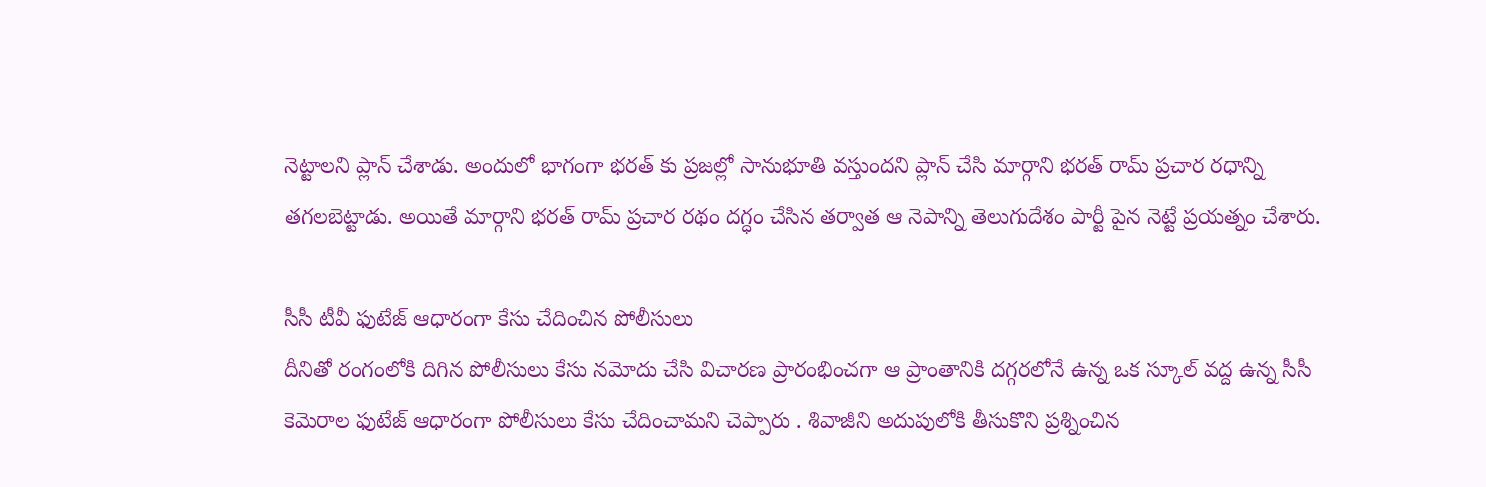నెట్టాలని ప్లాన్ చేశాడు. అందులో భాగంగా భరత్ కు ప్రజల్లో సానుభూతి వస్తుందని ప్లాన్ చేసి మార్గాని భరత్ రామ్ ప్రచార రధాన్ని తగలబెట్టాడు. అయితే మార్గాని భరత్ రామ్ ప్రచార రథం దగ్ధం చేసిన తర్వాత ఆ నెపాన్ని తెలుగుదేశం పార్టీ పైన నెట్టే ప్రయత్నం చేశారు.

సీసీ టీవీ ఫుటేజ్ ఆధారంగా కేసు చేదించిన పోలీసులు
దీనితో రంగంలోకి దిగిన పోలీసులు కేసు నమోదు చేసి విచారణ ప్రారంభించగా ఆ ప్రాంతానికి దగ్గరలోనే ఉన్న ఒక స్కూల్ వద్ద ఉన్న సీసీ కెమెరాల ఫుటేజ్ ఆధారంగా పోలీసులు కేసు చేదించామని చెప్పారు . శివాజీని అదుపులోకి తీసుకొని ప్రశ్నించిన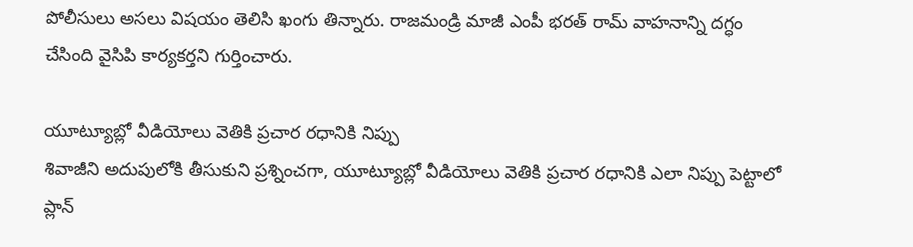పోలీసులు అసలు విషయం తెలిసి ఖంగు తిన్నారు. రాజమండ్రి మాజీ ఎంపీ భరత్ రామ్ వాహనాన్ని దగ్ధం చేసింది వైసిపి కార్యకర్తని గుర్తించారు.

యూట్యూబ్లో వీడియోలు వెతికి ప్రచార రధానికి నిప్పు
శివాజీని అదుపులోకి తీసుకుని ప్రశ్నించగా, యూట్యూబ్లో వీడియోలు వెతికి ప్రచార రధానికి ఎలా నిప్పు పెట్టాలో ప్లాన్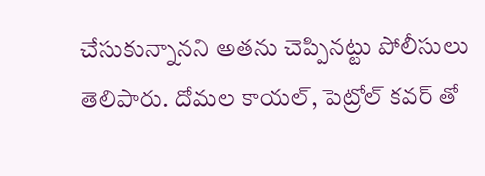చేసుకున్నానని అతను చెప్పినట్టు పోలీసులు తెలిపారు. దోమల కాయల్, పెట్రోల్ కవర్ తో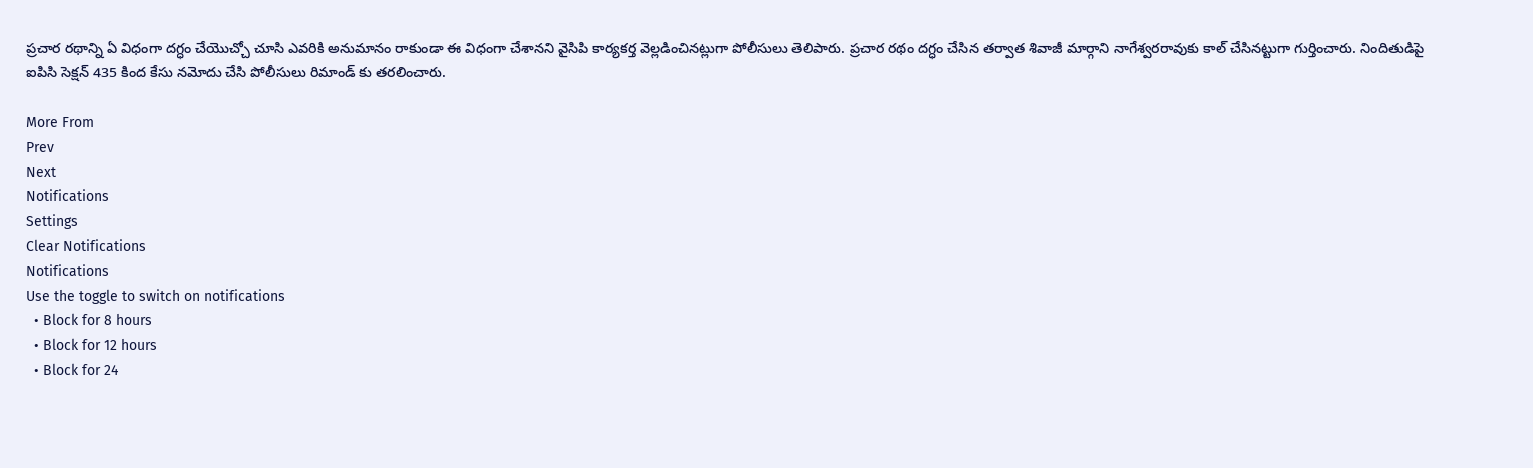ప్రచార రథాన్ని ఏ విధంగా దగ్ధం చేయొచ్చో చూసి ఎవరికి అనుమానం రాకుండా ఈ విధంగా చేశానని వైసిపి కార్యకర్త వెల్లడించినట్లుగా పోలీసులు తెలిపారు. ప్రచార రథం దగ్ధం చేసిన తర్వాత శివాజీ మార్గాని నాగేశ్వరరావుకు కాల్ చేసినట్టుగా గుర్తించారు. నిందితుడిపై ఐపిసి సెక్షన్ 435 కింద కేసు నమోదు చేసి పోలీసులు రిమాండ్ కు తరలించారు.

More From
Prev
Next
Notifications
Settings
Clear Notifications
Notifications
Use the toggle to switch on notifications
  • Block for 8 hours
  • Block for 12 hours
  • Block for 24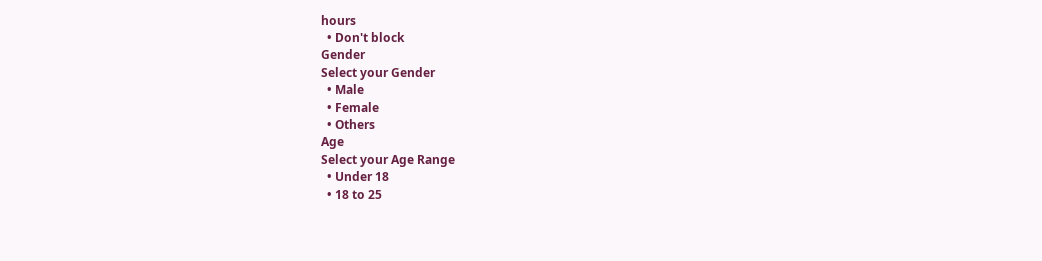hours
  • Don't block
Gender
Select your Gender
  • Male
  • Female
  • Others
Age
Select your Age Range
  • Under 18
  • 18 to 25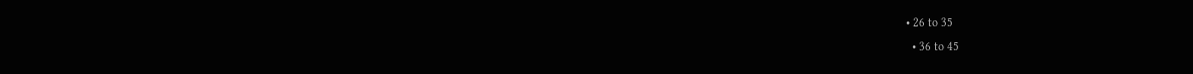• 26 to 35
  • 36 to 45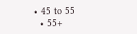• 45 to 55
  • 55+